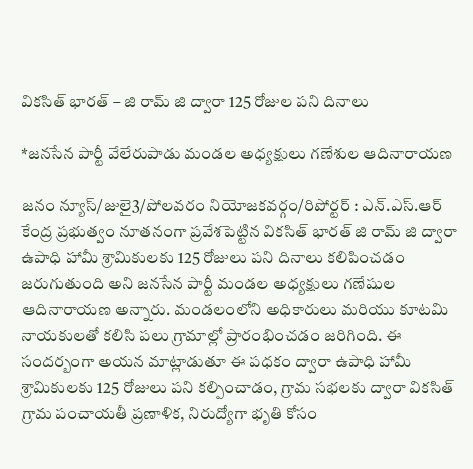వికసిత్ భారత్ – జి రామ్ జి ద్వారా 125 రోజుల పని దినాలు

*జనసేన పార్టీ వేలేరుపాడు మండల అధ్యక్షులు గణేశుల ఆదినారాయణ

జనం న్యూస్/జులై3/పోలవరం నియోజకవర్గం/రిపోర్టర్ : ఎన్.ఎస్.ఆర్ కేంద్ర ప్రభుత్వం నూతనంగా ప్రవేశపెట్టిన వికసిత్ భారత్ జి రామ్ జి ద్వారా ఉపాధి హామీ శ్రామికులకు 125 రోజులు పని దినాలు కలిపించడం జరుగుతుంది అని జనసేన పార్టీ మండల అధ్యక్షులు గణేషుల ఆదినారాయణ అన్నారు. మండలంలోని అధికారులు మరియు కూటమి నాయకులతో కలిసి పలు గ్రామాల్లో ప్రారంభించడం జరిగింది. ఈ సందర్బంగా అయన మాట్లాడుతూ ఈ పధకం ద్వారా ఉపాధి హామీ శ్రామికులకు 125 రోజులు పని కల్పించాడం, గ్రామ సభలకు ద్వారా వికసిత్ గ్రామ పంచాయతీ ప్రణాళిక, నిరుద్యోగా భృతి కోసం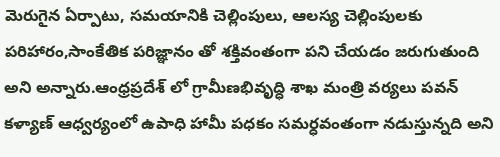మెరుగైన ఏర్పాటు, సమయానికి చెల్లింపులు, ఆలస్య చెల్లింపులకు పరిహారం,సాంకేతిక పరిజ్ఞానం తో శక్తివంతంగా పని చేయడం జరుగుతుంది అని అన్నారు.ఆంధ్రప్రదేశ్ లో గ్రామీణభివృద్ధి శాఖ మంత్రి వర్యలు పవన్ కళ్యాణ్ ఆధ్వర్యంలో ఉపాధి హామీ పధకం సమర్ధవంతంగా నడుస్తున్నది అని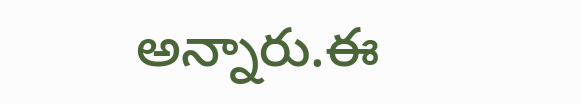అన్నారు.ఈ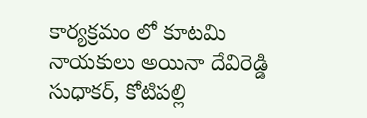కార్యక్రమం లో కూటమి నాయకులు అయినా దేవిరెడ్డి సుధాకర్, కోటిపల్లి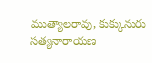ముత్యాలరావు, కుక్కునురు సత్యనారాయణ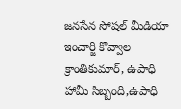జనసేన సోషల్ మీడియా ఇంచార్జి కొవ్వాల క్రాంతికుమార్, ఉపాధి హామీ సిబ్బంది,ఉపాధి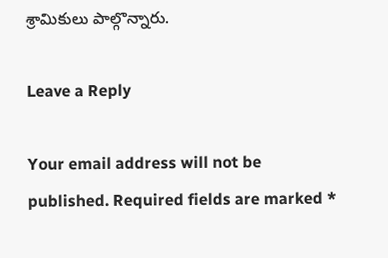శ్రామికులు పాల్గొన్నారు.

Leave a Reply

Your email address will not be published. Required fields are marked *